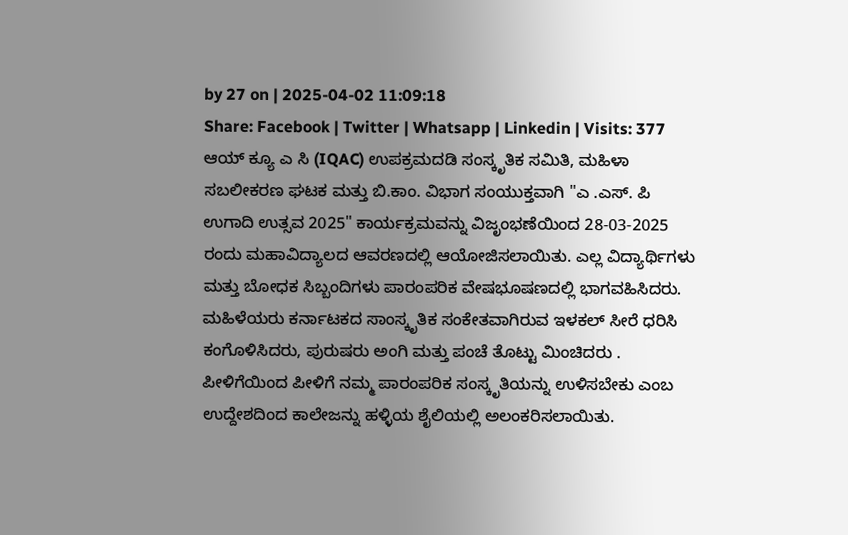by 27 on | 2025-04-02 11:09:18
Share: Facebook | Twitter | Whatsapp | Linkedin | Visits: 377
ಆಯ್ ಕ್ಯೂ ಎ ಸಿ (IQAC) ಉಪಕ್ರಮದಡಿ ಸಂಸ್ಕೃತಿಕ ಸಮಿತಿ, ಮಹಿಳಾ ಸಬಲೀಕರಣ ಘಟಕ ಮತ್ತು ಬಿ.ಕಾಂ. ವಿಭಾಗ ಸಂಯುಕ್ತವಾಗಿ "ಎ .ಎಸ್. ಪಿ ಉಗಾದಿ ಉತ್ಸವ 2025" ಕಾರ್ಯಕ್ರಮವನ್ನು ವಿಜೃಂಭಣೆಯಿಂದ 28-03-2025 ರಂದು ಮಹಾವಿದ್ಯಾಲದ ಆವರಣದಲ್ಲಿ ಆಯೋಜಿಸಲಾಯಿತು. ಎಲ್ಲ ವಿದ್ಯಾರ್ಥಿಗಳು ಮತ್ತು ಬೋಧಕ ಸಿಬ್ಬಂದಿಗಳು ಪಾರಂಪರಿಕ ವೇಷಭೂಷಣದಲ್ಲಿ ಭಾಗವಹಿಸಿದರು. ಮಹಿಳೆಯರು ಕರ್ನಾಟಕದ ಸಾಂಸ್ಕೃತಿಕ ಸಂಕೇತವಾಗಿರುವ ಇಳಕಲ್ ಸೀರೆ ಧರಿಸಿ ಕಂಗೊಳಿಸಿದರು, ಪುರುಷರು ಅಂಗಿ ಮತ್ತು ಪಂಚೆ ತೊಟ್ಟು ಮಿಂಚಿದರು . ಪೀಳಿಗೆಯಿಂದ ಪೀಳಿಗೆ ನಮ್ಮ ಪಾರಂಪರಿಕ ಸಂಸ್ಕೃತಿಯನ್ನು ಉಳಿಸಬೇಕು ಎಂಬ ಉದ್ದೇಶದಿಂದ ಕಾಲೇಜನ್ನು ಹಳ್ಳಿಯ ಶೈಲಿಯಲ್ಲಿ ಅಲಂಕರಿಸಲಾಯಿತು.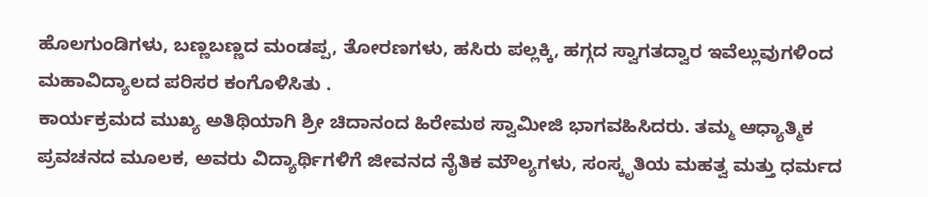ಹೊಲಗುಂಡಿಗಳು, ಬಣ್ಣಬಣ್ಣದ ಮಂಡಪ್ಪ, ತೋರಣಗಳು, ಹಸಿರು ಪಲ್ಲಕ್ಕಿ, ಹಗ್ಗದ ಸ್ವಾಗತದ್ವಾರ ಇವೆಲ್ಲುವುಗಳಿಂದ
ಮಹಾವಿದ್ಯಾಲದ ಪರಿಸರ ಕಂಗೊಳಿಸಿತು .
ಕಾರ್ಯಕ್ರಮದ ಮುಖ್ಯ ಅತಿಥಿಯಾಗಿ ಶ್ರೀ ಚಿದಾನಂದ ಹಿರೇಮಠ ಸ್ವಾಮೀಜಿ ಭಾಗವಹಿಸಿದರು. ತಮ್ಮ ಆಧ್ಯಾತ್ಮಿಕ ಪ್ರವಚನದ ಮೂಲಕ, ಅವರು ವಿದ್ಯಾರ್ಥಿಗಳಿಗೆ ಜೀವನದ ನೈತಿಕ ಮೌಲ್ಯಗಳು, ಸಂಸ್ಕೃತಿಯ ಮಹತ್ವ ಮತ್ತು ಧರ್ಮದ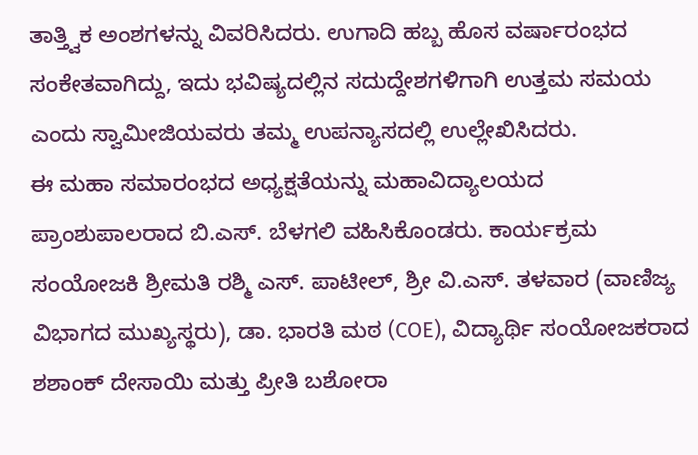ತಾತ್ತ್ವಿಕ ಅಂಶಗಳನ್ನು ವಿವರಿಸಿದರು. ಉಗಾದಿ ಹಬ್ಬ ಹೊಸ ವರ್ಷಾರಂಭದ ಸಂಕೇತವಾಗಿದ್ದು, ಇದು ಭವಿಷ್ಯದಲ್ಲಿನ ಸದುದ್ದೇಶಗಳಿಗಾಗಿ ಉತ್ತಮ ಸಮಯ ಎಂದು ಸ್ವಾಮೀಜಿಯವರು ತಮ್ಮ ಉಪನ್ಯಾಸದಲ್ಲಿ ಉಲ್ಲೇಖಿಸಿದರು.
ಈ ಮಹಾ ಸಮಾರಂಭದ ಅಧ್ಯಕ್ಷತೆಯನ್ನು ಮಹಾವಿದ್ಯಾಲಯದ ಪ್ರಾಂಶುಪಾಲರಾದ ಬಿ.ಎಸ್. ಬೆಳಗಲಿ ವಹಿಸಿಕೊಂಡರು. ಕಾರ್ಯಕ್ರಮ ಸಂಯೋಜಕಿ ಶ್ರೀಮತಿ ರಶ್ಮಿ ಎಸ್. ಪಾಟೀಲ್, ಶ್ರೀ ವಿ.ಎಸ್. ತಳವಾರ (ವಾಣಿಜ್ಯ ವಿಭಾಗದ ಮುಖ್ಯಸ್ಥರು), ಡಾ. ಭಾರತಿ ಮಠ (COE), ವಿದ್ಯಾರ್ಥಿ ಸಂಯೋಜಕರಾದ ಶಶಾಂಕ್ ದೇಸಾಯಿ ಮತ್ತು ಪ್ರೀತಿ ಬಶೋರಾ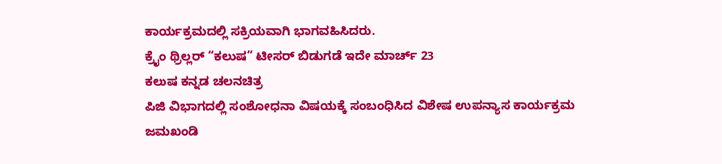ಕಾರ್ಯಕ್ರಮದಲ್ಲಿ ಸಕ್ರಿಯವಾಗಿ ಭಾಗವಹಿಸಿದರು.
ಕ್ರೈಂ ಥ್ರಿಲ್ಲರ್ “ಕಲುಷ” ಟೀಸರ್ ಬಿಡುಗಡೆ ಇದೇ ಮಾರ್ಚ್ 23
ಕಲುಷ ಕನ್ನಡ ಚಲನಚಿತ್ರ
ಪಿಜಿ ವಿಭಾಗದಲ್ಲಿ ಸಂಶೋಧನಾ ವಿಷಯಕ್ಕೆ ಸಂಬಂಧಿಸಿದ ವಿಶೇಷ ಉಪನ್ಯಾಸ ಕಾರ್ಯಕ್ರಮ
ಜಮಖಂಡಿ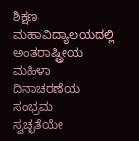ಶಿಕ್ಷಣ ಮಹಾವಿದ್ಯಾಲಯದಲ್ಲಿ ಅಂತರಾಷ್ಟ್ರೀಯ ಮಹಿಳಾ ದಿನಾಚರಣೆಯ ಸಂಭ್ರಮ
ಸ್ವಚ್ಛತೆಯೇ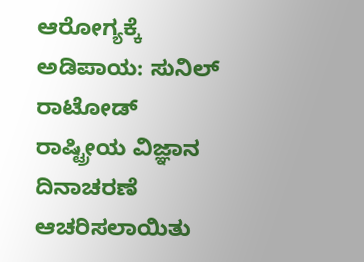ಆರೋಗ್ಯಕ್ಕೆ ಅಡಿಪಾಯ: ಸುನಿಲ್ ರಾಟೋಡ್
ರಾಷ್ಟ್ರೀಯ ವಿಜ್ಞಾನ ದಿನಾಚರಣೆ ಆಚರಿಸಲಾಯಿತು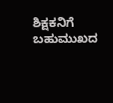ಶಿಕ್ಷಕನಿಗೆ ಬಹುಮುಖದ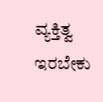ವ್ಯಕ್ತಿತ್ವ ಇರಬೇಕು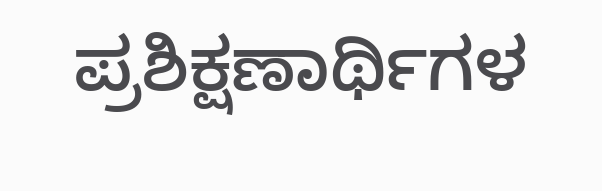ಪ್ರಶಿಕ್ಷಣಾರ್ಥಿಗಳ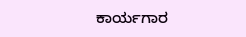ಕಾರ್ಯಗಾರ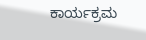ಕಾರ್ಯಕ್ರಮ